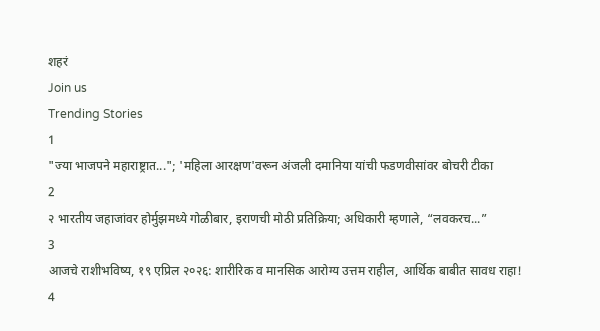शहरं
Join us
Trending Stories
1
"ज्या भाजपने महाराष्ट्रात..."; 'महिला आरक्षण'वरून अंजली दमानिया यांची फडणवीसांवर बोचरी टीका
2
२ भारतीय जहाजांवर होर्मुझमध्ये गोळीबार, इराणची मोठी प्रतिक्रिया; अधिकारी म्हणाले, “लवकरच...”
3
आजचे राशीभविष्य, १९ एप्रिल २०२६: शारीरिक व मानसिक आरोग्य उत्तम राहील, आर्थिक बाबीत सावध राहा!
4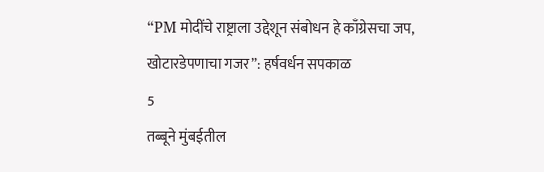“PM मोदींचे राष्ट्राला उद्देशून संबोधन हे काँग्रेसचा जप, खोटारडेपणाचा गजर”: हर्षवर्धन सपकाळ
5
तब्बूने मुंबईतील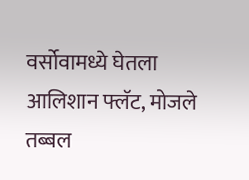वर्सोवामध्ये घेतला आलिशान फ्लॅट, मोजले तब्बल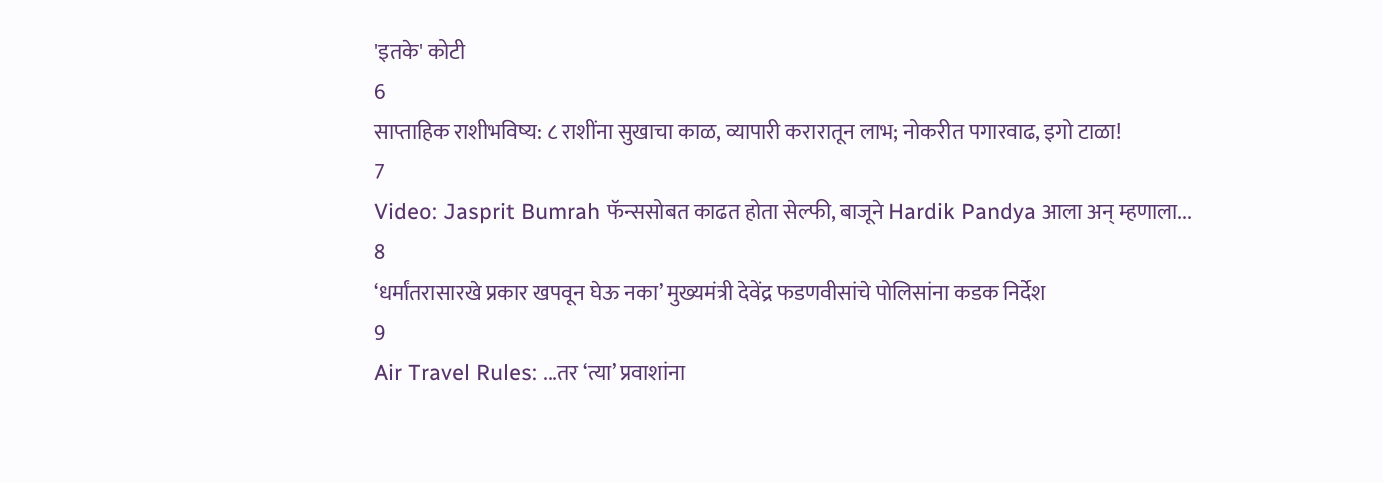'इतके' कोटी
6
साप्ताहिक राशीभविष्य: ८ राशींना सुखाचा काळ, व्यापारी करारातून लाभ; नोकरीत पगारवाढ, इगो टाळा!
7
Video: Jasprit Bumrah फॅन्ससोबत काढत होता सेल्फी, बाजूने Hardik Pandya आला अन् म्हणाला...
8
‘धर्मांतरासारखे प्रकार खपवून घेऊ नका’ मुख्यमंत्री देवेंद्र फडणवीसांचे पोलिसांना कडक निर्देश
9
Air Travel Rules: ...तर ‘त्या’ प्रवाशांना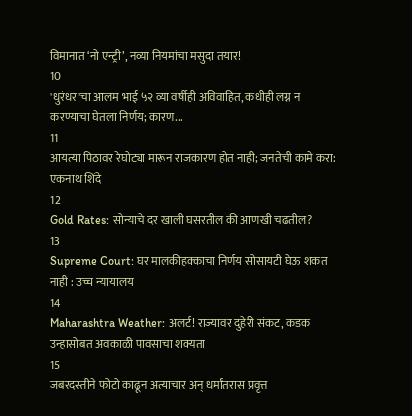विमानात ‘नो एन्ट्री’, नव्या नियमांचा मसुदा तयार!
10
'धुरंधर'चा आलम भाई ५२ व्या वर्षीही अविवाहित, कधीही लग्न न करण्याचा घेतला निर्णय; कारण...
11
आयत्या पिठावर रेघोट्या मारून राजकारण होत नाही; जनतेची कामे करा: एकनाथ शिंदे
12
Gold Rates: सोन्याचे दर खाली घसरतील की आणखी चढतील?
13
Supreme Court: घर मालकीहक्काचा निर्णय सोसायटी घेऊ शकत नाही : उच्च न्यायालय
14
Maharashtra Weather: अलर्ट! राज्यावर दुहेरी संकट, कडक उन्हासोबत अवकाळी पावसाचा शक्यता
15
जबरदस्तीने फोटो काढून अत्याचार अन् धर्मांतरास प्रवृत्त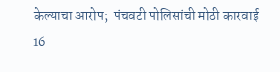केल्याचा आरोप;  पंचवटी पोलिसांची मोठी कारवाई
16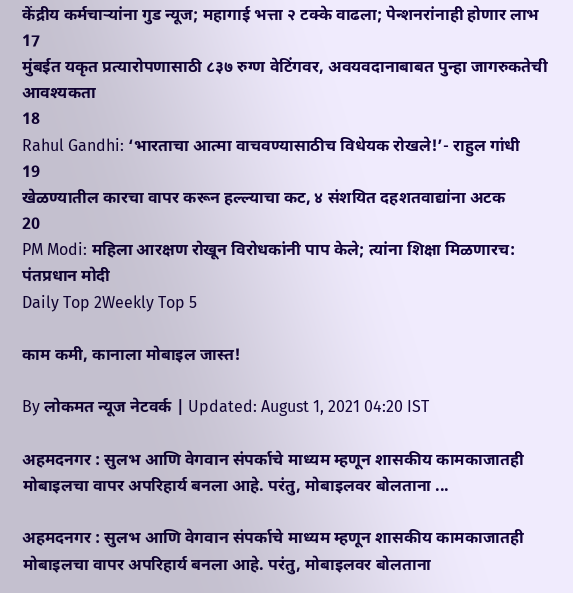केंद्रीय कर्मचाऱ्यांना गुड न्यूज; महागाई भत्ता २ टक्के वाढला; पेन्शनरांनाही होणार लाभ
17
मुंबईत यकृत प्रत्यारोपणासाठी ८३७ रुग्ण वेटिंगवर, अवयवदानाबाबत पुन्हा जागरुकतेची आवश्यकता
18
Rahul Gandhi: ‘भारताचा आत्मा वाचवण्यासाठीच विधेयक रोखले!’- राहुल गांधी
19
खेळण्यातील कारचा वापर करून हल्ल्याचा कट, ४ संशयित दहशतवाद्यांना अटक
20
PM Modi: महिला आरक्षण रोखून विरोधकांनी पाप केले; त्यांना शिक्षा मिळणारच: पंतप्रधान मोदी
Daily Top 2Weekly Top 5

काम कमी, कानाला मोबाइल जास्त!

By लोकमत न्यूज नेटवर्क | Updated: August 1, 2021 04:20 IST

अहमदनगर : सुलभ आणि वेगवान संपर्काचे माध्यम म्हणून शासकीय कामकाजातही मोबाइलचा वापर अपरिहार्य बनला आहे. परंतु, मोबाइलवर बोलताना ...

अहमदनगर : सुलभ आणि वेगवान संपर्काचे माध्यम म्हणून शासकीय कामकाजातही मोबाइलचा वापर अपरिहार्य बनला आहे. परंतु, मोबाइलवर बोलताना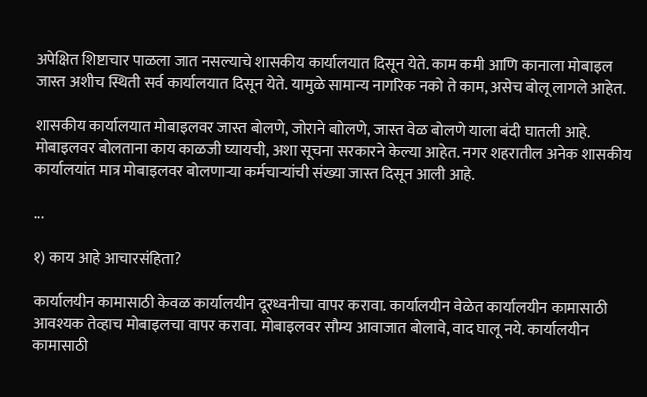अपेक्षित शिष्टाचार पाळला जात नसल्याचे शासकीय कार्यालयात दिसून येते. काम कमी आणि कानाला मोबाइल जास्त अशीच स्थिती सर्व कार्यालयात दिसून येते. यामुळे सामान्य नागरिक नको ते काम, असेच बोलू लागले आहेत.

शासकीय कार्यालयात मोबाइलवर जास्त बोलणे, जोराने बाोलणे, जास्त वेळ बोलणे याला बंदी घातली आहे. मोबाइलवर बोलताना काय काळजी घ्यायची, अशा सूचना सरकारने केल्या आहेत. नगर शहरातील अनेक शासकीय कार्यालयांत मात्र मोबाइलवर बोलणाऱ्या कर्मचाऱ्यांची संख्या जास्त दिसून आली आहे.

...

१) काय आहे आचारसंहिता?

कार्यालयीन कामासाठी केवळ कार्यालयीन दूरध्वनीचा वापर करावा. कार्यालयीन वेळेत कार्यालयीन कामासाठी आवश्यक तेव्हाच मोबाइलचा वापर करावा. मोबाइलवर सौम्य आवाजात बोलावे, वाद घालू नये. कार्यालयीन कामासाठी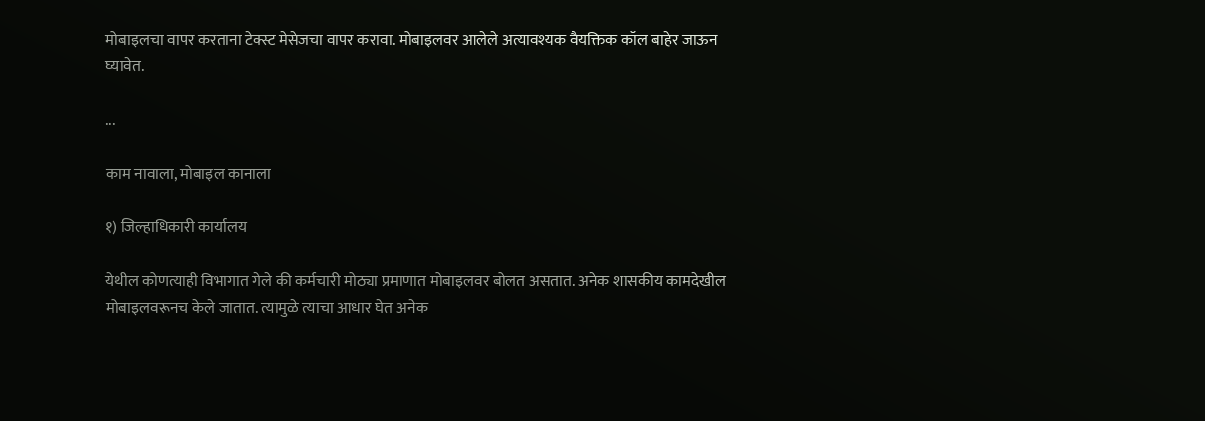मोबाइलचा वापर करताना टेक्स्ट मेसेजचा वापर करावा. मोबाइलवर आलेले अत्यावश्यक वैयक्तिक कॉल बाहेर जाऊन घ्यावेत.

...

काम नावाला, मोबाइल कानाला

१) जिल्हाधिकारी कार्यालय

येथील कोणत्याही विभागात गेले की कर्मचारी मोठ्या प्रमाणात मोबाइलवर बोलत असतात. अनेक शासकीय कामदेखील मोबाइलवरूनच केले जातात. त्यामुळे त्याचा आधार घेत अनेक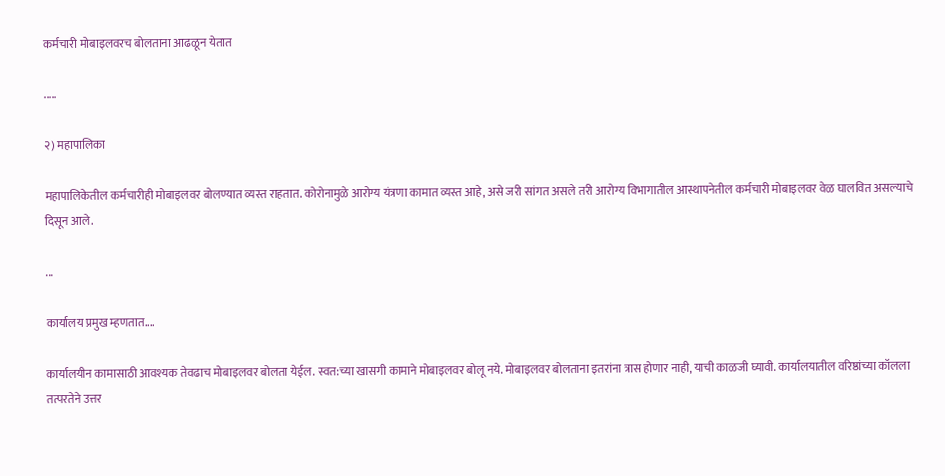कर्मचारी मोबाइलवरच बोलताना आढळून येतात

.....

२) महापालिका

महापालिकेतील कर्मचारीही मोबाइलवर बोलण्यात व्यस्त राहतात. कोरोनामुळे आरोग्य यंत्रणा कामात व्यस्त आहे, असे जरी सांगत असले तरी आरोग्य विभागातील आस्थापनेतील कर्मचारी मोबाइलवर वेळ घालवित असल्याचे दिसून आले.

...

कार्यालय प्रमुख म्हणतात....

कार्यालयीन कामासाठी आवश्यक तेवढाच मोबाइलवर बोलता येईल. स्वत:च्या खासगी कामाने मोबाइलवर बोलू नये. मोबाइलवर बोलताना इतरांना त्रास होणार नाही, याची काळजी घ्यावी. कार्यालयातील वरिष्ठांच्या कॉलला तत्परतेने उत्तर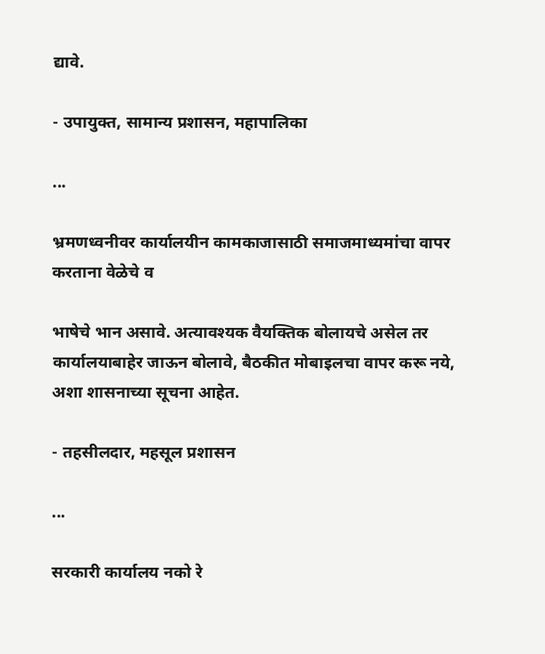द्यावे.

- उपायुक्त, सामान्य प्रशासन, महापालिका

...

भ्रमणध्वनीवर कार्यालयीन कामकाजासाठी समाजमाध्यमांचा वापर करताना वेळेचे व

भाषेचे भान असावे. अत्यावश्यक वैयक्तिक बोलायचे असेल तर कार्यालयाबाहेर जाऊन बोलावे, बैठकीत मोबाइलचा वापर करू नये, अशा शासनाच्या सूचना आहेत.

- तहसीलदार, महसूल प्रशासन

...

सरकारी कार्यालय नको रे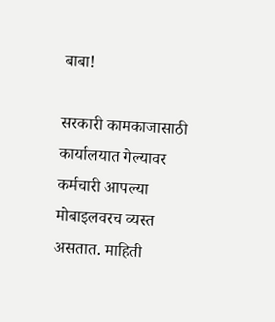बाबा!

सरकारी कामकाजासाठी कार्यालयात गेल्यावर कर्मचारी आपल्या मोबाइलवरच व्यस्त असतात. माहिती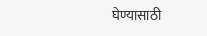घेण्यासाठी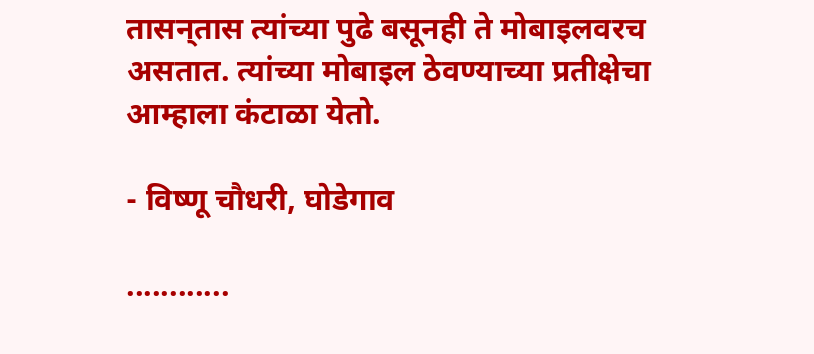तासन्‌तास त्यांच्या पुढे बसूनही ते मोबाइलवरच असतात. त्यांच्या मोबाइल ठेवण्याच्या प्रतीक्षेचा आम्हाला कंटाळा येतो.

- विष्णू चौधरी, घोडेगाव

............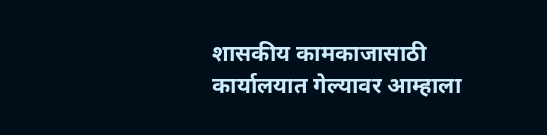शासकीय कामकाजासाठी कार्यालयात गेल्यावर आम्हाला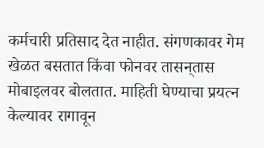कर्मचारी प्रतिसाद देत नाहीत. संगणकावर गेम खेळत बसतात किंवा फोनवर तासन्‌तास मोबाइलवर बोलतात. माहिती घेण्याचा प्रयत्न केल्यावर रागावून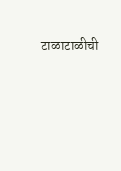टाळाटाळीची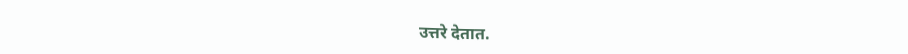उत्तरे देतात.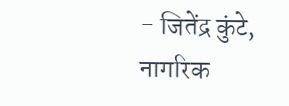- जितेंद्र कुंटे, नागरिक